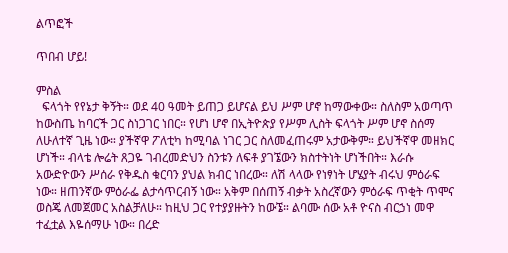ልጥፎች

ጥበብ ሆይ!

ምስል
  ፍላጎት የየኔታ ቅኝት። ወደ 40 ዓመት ይጠጋ ይሆናል ይህ ሥም ሆኖ ከማውቀው። ስለስም አወጣጥ ከውስጤ ከባርች ጋር ስነጋገር ነበር። የሆነ ሆኖ በኢትዮጵያ የሥም ሊስት ፍላጎት ሥም ሆኖ ስሰማ ለሁለተኛ ጊዜ ነው። ያችኛዋ ፖለቲካ ከሚባል ነገር ጋር ስለመፈጠሩም አታውቅም። ይህችኛዋ መዘክር ሆነች። ብላቴ ሎሬት ጸጋዬ ገብረመድህን ስንቱን ለፍቶ ያገኜውን ክስተትነት ሆነችበት። እራሱ አውድዮውን ሥሰራ የቅዱስ ቁርባን ያህል ክብር ነበረው። ለሽ ላላው የነፃነት ሆሄያት ብሩህ ምዕራፍ ነው። ዘጠንኛው ምዕራፌ ልታሳጥርብኝ ነው። አቅም በሰጠኝ ብቃት አስረኛውን ምዕራፍ ጥቂት ጥሞና ወስጄ ለመጀመር አስልቻለሁ። ከዚህ ጋር የተያያዙትን ከውኜ። ልባሙ ሰው አቶ ዮናስ ብርኃነ መዋ ተፈቷል እዬሰማሁ ነው። በረድ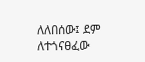ለለበሰው፤ ደም ለተጎናፀፈው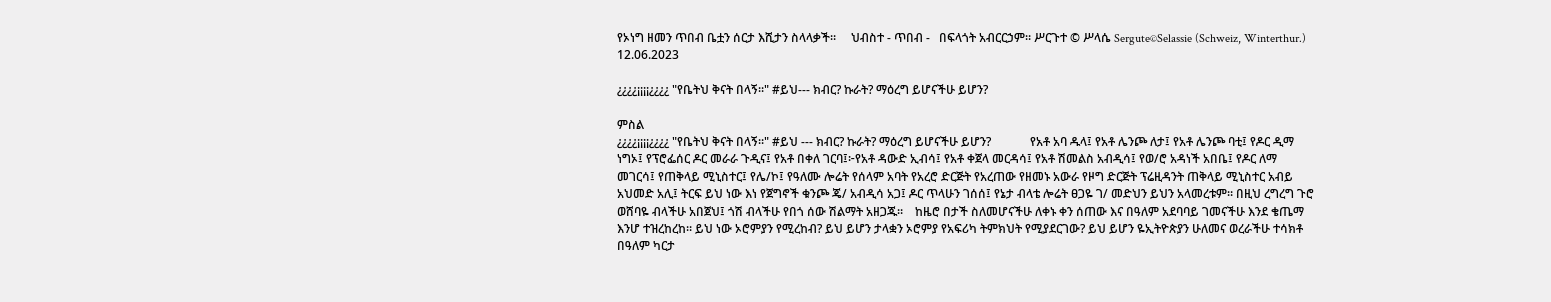የኦነግ ዘመን ጥበብ ቤቷን ሰርታ እሺታን ስላላቃች።     ህብስተ - ጥበብ -   በፍላጎት አብርርኃም። ሥርጉተ © ሥላሴ Sergute©Selassie (Schweiz, Winterthur.) 12.06.2023

¿¿¿¿¡¡¡¡¿¿¿¿ "የቤትህ ቅናት በላኝ።" #ይህ--- ክብር? ኩራት? ማዕረግ ይሆናችሁ ይሆን?

ምስል
¿¿¿¿¡¡¡¡¿¿¿¿ "የቤትህ ቅናት በላኝ።" #ይህ --- ክብር? ኩራት? ማዕረግ ይሆናችሁ ይሆን?             የአቶ አባ ዱላ፤ የአቶ ሌንጮ ለታ፤ የአቶ ሌንጮ ባቲ፤ የዶር ዲማ ነግኦ፤ የፕሮፌሰር ዶር መራራ ጉዲና፤ የአቶ በቀለ ገርባ፤፦የአቶ ዳውድ ኢብሳ፤ የአቶ ቀጀላ መርዳሳ፤ የአቶ ሽመልስ አብዲሳ፤ የወ/ሮ አዳነች አበቤ፤ የዶር ለማ መገርሳ፤ የጠቅላይ ሚኒስተር፤ የሌ/ኮ፤ የዓለሙ ሎሬት የሰላም አባት የአረሮ ድርጅት የአረጠው የዘመኑ አውራ የዞግ ድርጅት ፕሬዚዳንት ጠቅላይ ሚኒስተር አብይ አህመድ አሊ፤ ትርፍ ይህ ነው እነ የጀግኖች ቁንጮ ጄ/ አብዲሳ አጋ፤ ዶር ጥላሁን ገሰሰ፤ የኔታ ብላቴ ሎሬት ፀጋዬ ገ/ መድህን ይህን አላመረቱም። በዚህ ረግረግ ጉሮ ወሸባዬ ብላችሁ አበጀህ፤ ጎሽ ብላችሁ የበጎ ሰው ሽልማት አዘጋጁ።    ከዜሮ በታች ስለመሆናችሁ ለቀኑ ቀን ሰጠው እና በዓለም አደባባይ ገመናችሁ እንደ ቄጤማ እንሆ ተዝረከረከ። ይህ ነው ኦሮምያን የሚረከብ? ይህ ይሆን ታላቋን ኦሮምያ የአፍሪካ ትምክህት የሚያደርገው? ይህ ይሆን ዬኢትዮጵያን ሁለመና ወረራችሁ ተሳክቶ በዓለም ካርታ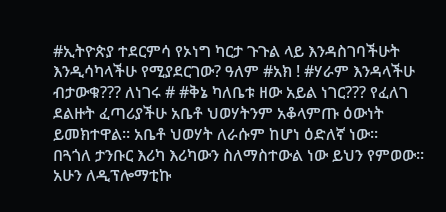#ኢትዮጵያ ተደርምሳ የኦነግ ካርታ ጉጉል ላይ እንዳስገባችሁት እንዲሳካላችሁ የሚያደርገው? ዓለም #አክ ! #ሃራም እንዳላችሁ ብታውቁ??? ለነገሩ # #ቅኔ ካለቤቱ ዘው አይል ነገር??? የፈለገ ደልዙት ፈጣሪያችሁ አቤቶ ህወሃትንም አቆላምጡ ዕውነት ይመክተዋል። አቤቶ ህወሃት ለራሱም ከሆነ ዕድለኛ ነው።    በጓጎለ ታንቡር እሪካ እሪካውን ስለማስተውል ነው ይህን የምወው። አሁን ለዲፕሎማቲኩ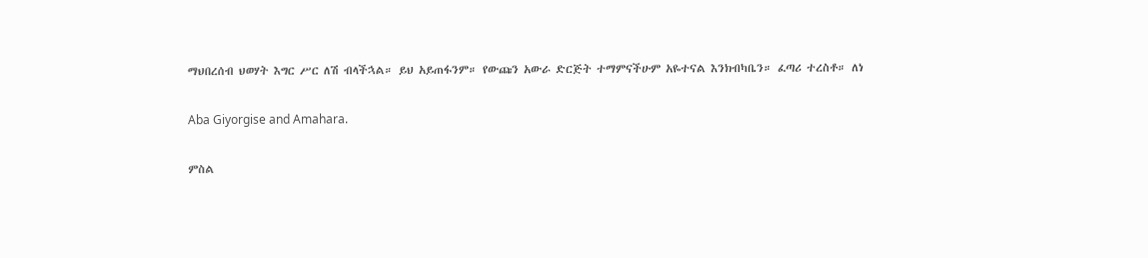ማህበረሰብ ህወሃት እግር ሥር ለሽ ብላችኋል። ይህ አይጠፋንም። የውጩን አውራ ድርጅት ተማምናችሁም አዬተናል እንክብካቤን። ፈጣሪ ተረስቶ። ለነ

Aba Giyorgise and Amahara.

ምስል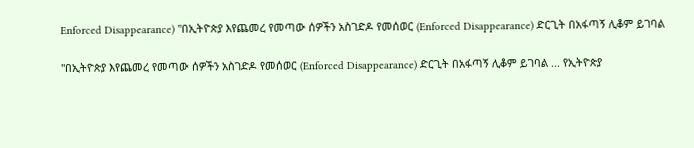Enforced Disappearance) "በኢትዮጵያ እየጨመረ የመጣው ሰዎችን አስገድዶ የመሰወር (Enforced Disappearance) ድርጊት በአፋጣኝ ሊቆም ይገባል

"በኢትዮጵያ እየጨመረ የመጣው ሰዎችን አስገድዶ የመሰወር (Enforced Disappearance) ድርጊት በአፋጣኝ ሊቆም ይገባል ... የኢትዮጵያ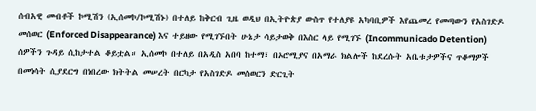ሰብአዊ መብቶች ኮሚሽን (ኢሰመኮ/ኮሚሽኑ) በተለይ ከቅርብ ጊዜ ወዲህ በኢትዮጵያ ውስጥ የተለያዩ አካባቢዎች እየጨመረ የመጣውን የአስገድዶ መሰወር (Enforced Disappearance) እና ተይዘው የሚገኙበት ሁኔታ ሳይታወቅ በእስር ላይ የሚገኙ (Incommunicado Detention) ሰዎችን ጉዳይ ሲከታተል ቆይቷል። ኢሰመኮ በተለይ በአዲስ አበባ ከተማ፣ በኦሮሚያና በአማራ ክልሎች ከደረሱት አቤቱታዎችና ጥቆማዎች በመነሳት ሲያደርግ በነበረው ክትትል መሠረት በርካታ የአስገድዶ መሰወርን ድርጊት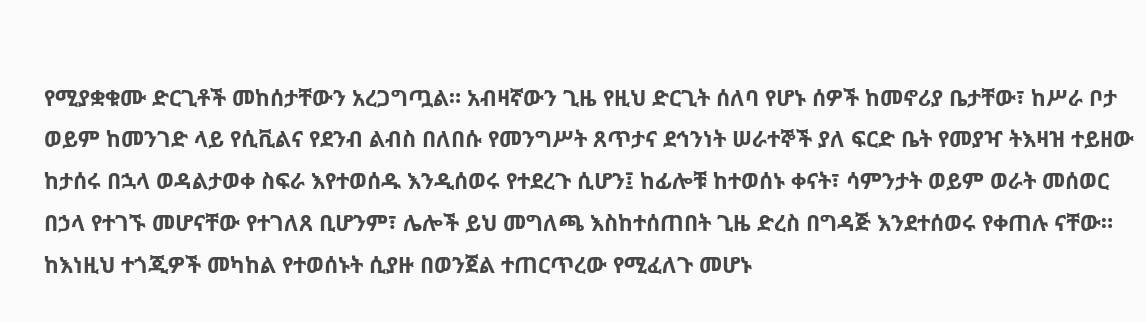የሚያቋቁሙ ድርጊቶች መከሰታቸውን አረጋግጧል። አብዛኛውን ጊዜ የዚህ ድርጊት ሰለባ የሆኑ ሰዎች ከመኖሪያ ቤታቸው፣ ከሥራ ቦታ ወይም ከመንገድ ላይ የሲቪልና የደንብ ልብስ በለበሱ የመንግሥት ጸጥታና ደኅንነት ሠራተኞች ያለ ፍርድ ቤት የመያዣ ትእዛዝ ተይዘው ከታሰሩ በኋላ ወዳልታወቀ ስፍራ እየተወሰዱ እንዲሰወሩ የተደረጉ ሲሆን፤ ከፊሎቹ ከተወሰኑ ቀናት፣ ሳምንታት ወይም ወራት መሰወር በኃላ የተገኙ መሆናቸው የተገለጸ ቢሆንም፣ ሌሎች ይህ መግለጫ እስከተሰጠበት ጊዜ ድረስ በግዳጅ እንደተሰወሩ የቀጠሉ ናቸው። ከእነዚህ ተጎጂዎች መካከል የተወሰኑት ሲያዙ በወንጀል ተጠርጥረው የሚፈለጉ መሆኑ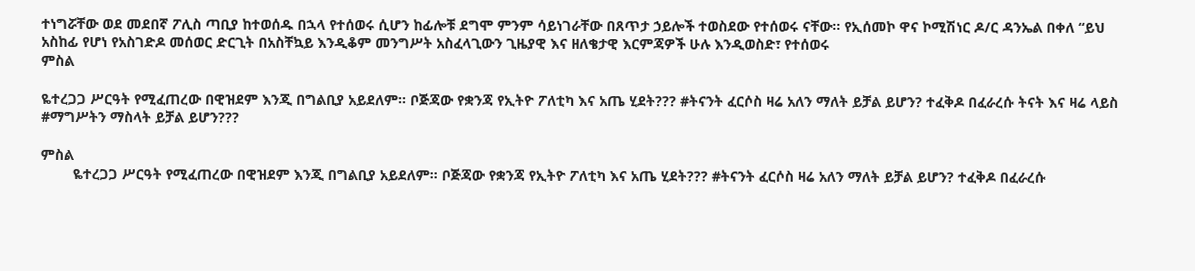ተነግሯቸው ወደ መደበኛ ፖሊስ ጣቢያ ከተወሰዱ በኋላ የተሰወሩ ሲሆን ከፊሎቹ ደግሞ ምንም ሳይነገራቸው በጸጥታ ኃይሎች ተወስደው የተሰወሩ ናቸው፡፡ የኢሰመኮ ዋና ኮሚሽነር ዶ/ር ዳንኤል በቀለ “ይህ አስከፊ የሆነ የአስገድዶ መሰወር ድርጊት በአስቸኳይ እንዲቆም መንግሥት አስፈላጊውን ጊዜያዊ እና ዘለቄታዊ እርምጃዎች ሁሉ እንዲወስድ፣ የተሰወሩ
ምስል

ዬተረጋጋ ሥርዓት የሚፈጠረው በዊዝደም እንጂ በግልቢያ አይደለም። ቦጅጃው የቋንጃ የኢትዮ ፖለቲካ እና አጤ ሂደት??? #ትናንት ፈርሶስ ዛሬ አለን ማለት ይቻል ይሆን? ተፈቅዶ በፈራረሱ ትናት እና ዛሬ ላይስ #ማግሥትን ማስላት ይቻል ይሆን???

ምስል
        ዬተረጋጋ ሥርዓት የሚፈጠረው በዊዝደም እንጂ በግልቢያ አይደለም። ቦጅጃው የቋንጃ የኢትዮ ፖለቲካ እና አጤ ሂደት??? #ትናንት ፈርሶስ ዛሬ አለን ማለት ይቻል ይሆን? ተፈቅዶ በፈራረሱ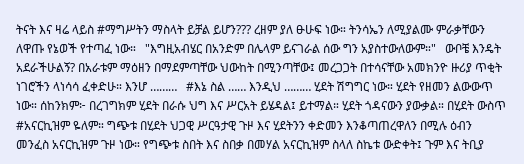ትናት እና ዛሬ ላይስ #ማግሥትን ማስላት ይቻል ይሆን??? ረዘም ያለ ፁሁፍ ነው። ትንሳኤን ለሚያልሙ ምራቃቸውን ለዋጡ የኔወች የተጣፈ ነው።   "እግዚአብሄር በአንድም በሌላም ይናገራል ሰው ግን አያስተውለውም።"   ውቦቼ እንዴት አደራችሁልኝ? በአራቱም ማዕዘን በማደምጣቸው ህውከት በሚንጣቸው፤ መረጋጋት በተሳናቸው አመክንዮ ዙሪያ ጥቂት ነገሮችን ላነሳሳ ፈቀድሁ። እንሆ ………   #እኔ ስል …… እንዲህ ……… ሂደት ሽግግር ነው። ሂደት የዘመን ልውውጥ ነው። ሰከንክም፦ በረገግክም ሂደት በራሱ ህግ እና ሥርአት ይሄዳል፤ ይተማል። ሂደት ጎዳናውን ያውቃል። በሂደት ውስጥ #አናርኪዝም ዬለም። ግጭቱ በሂደት ህጋዊ ሥርዓታዊ ጉዞ እና ሂደትንን ቀድመን እንቆጣጠረዋለን በሚሉ ዕብን መንፈስ አናርኪዝም ጉዞ ነው። የግጭቱ ስበት እና ስበቃ በመሃል አናርኪዝም ስላለ ስኬቱ ውድቀት፤ ጉም እና ትቢያ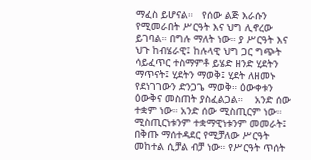ማፈስ ይሆናል።   የሰው ልጅ እራሱን የሚመራበት ሥርዓት እና ህግ ሊኖረው ይገባል። በግሉ ማለት ነው። ያ ሥርዓት እና ህጉ ከብሄራዊ፤ ከሉላዊ ህግ ጋር ግጭት ሳይፈጥር ተስማምቶ ይሄድ ዘንድ ሂደትን ማጥናት፤ ሂደትን ማወቅ፤ ሂደት ለዘመኑ የደነገገውን ድንጋጌ ማወቅ። ዕውቀቱን ዕውቅና መስጠት ያስፈልጋል።    አንድ ሰው ተቋም ነው። አንድ ሰው ሚስጢርም ነው። ሚስጢርነቱንም ተቋማዊነቱንም መመራት፤ በቅጡ ማሰተዳደር የሚቻለው ሥርዓት መከተል ሲቻል ብቻ ነው። የሥርዓት ጥሰት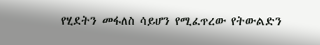የሂደትን መፋለስ ሳይሆን የሚፈጥረው የትውልድን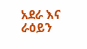አደራ እና ራዕይን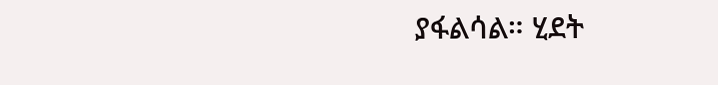ያፋልሳል። ሂደት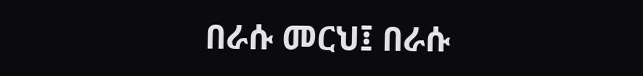በራሱ መርህ፤ በራሱ